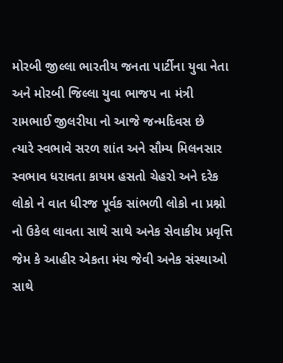મોરબી જીલ્લા ભારતીય જનતા પાર્ટીના યુવા નેતા અને મોરબી જિલ્લા યુવા ભાજપ ના મંત્રી રામભાઈ જીલરીયા નો આજે જન્મદિવસ છે
ત્યારે સ્વભાવે સરળ શાંત અને સૌમ્ય મિલનસાર સ્વભાવ ધરાવતા કાયમ હસતો ચેહરો અને દરેક લોકો ને વાત ધીરજ પૂર્વક સાંભળી લોકો ના પ્રશ્નો નો ઉકેલ લાવતા સાથે સાથે અનેક સેવાકીય પ્રવૃત્તિ જેમ કે આહીર એકતા મંચ જેવી અનેક સંસ્થાઓ સાથે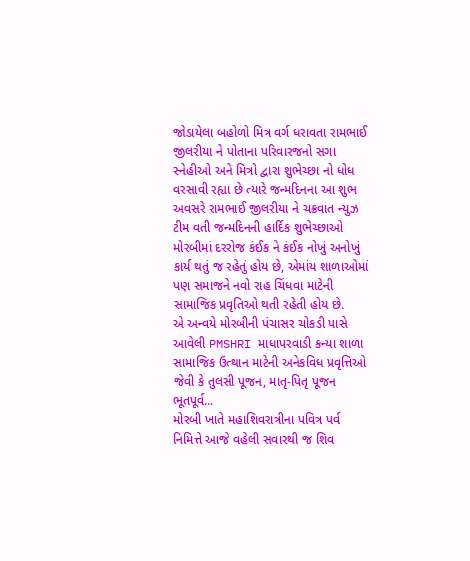જોડાયેલા બહોળો મિત્ર વર્ગ ધરાવતા રામભાઈ જીલરીયા ને પોતાના પરિવારજનો સગા સ્નેહીઓ અને મિત્રો દ્વારા શુભેચ્છા નો ધોધ વરસાવી રહ્યા છે ત્યારે જન્મદિનના આ શુભ અવસરે રામભાઈ જીલરીયા ને ચક્રવાત ન્યુઝ ટીમ વતી જન્મદિનની હાર્દિક શુભેચ્છાઓ
મોરબીમાં દરરોજ કંઈક ને કંઈક નોખું અનોખું કાર્ય થતું જ રહેતું હોય છે, એમાંય શાળાઓમાં પણ સમાજને નવો રાહ ચિંધવા માટેની સામાજિક પ્રવૃતિઓ થતી રહેતી હોય છે.
એ અન્વયે મોરબીની પંચાસર ચોકડી પાસે આવેલી PMSHRI માધાપરવાડી કન્યા શાળા સામાજિક ઉત્થાન માટેની અનેકવિધ પ્રવૃત્તિઓ જેવી કે તુલસી પૂજન, માતૃ-પિતૃ પૂજન ભૂતપૂર્વ...
મોરબી ખાતે મહાશિવરાત્રીના પવિત્ર પર્વ નિમિત્તે આજે વહેલી સવારથી જ શિવ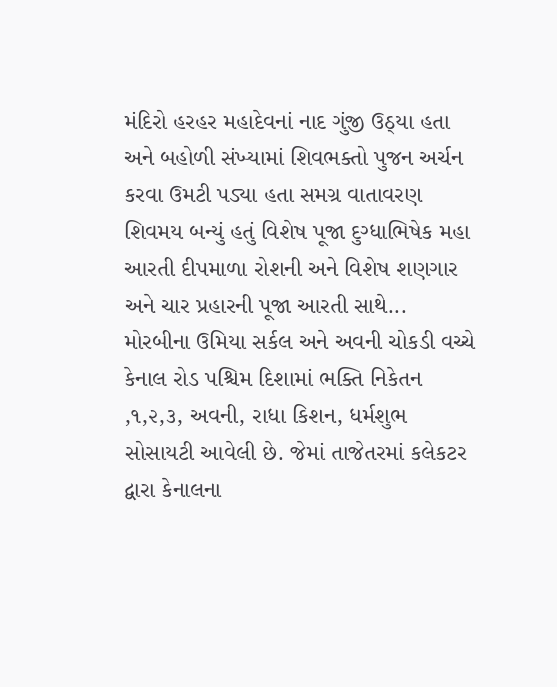મંદિરો હરહર મહાદેવનાં નાદ ગુંજી ઉઠ્યા હતા અને બહોળી સંખ્યામાં શિવભક્તો પુજન અર્ચન કરવા ઉમટી પડ્યા હતા સમગ્ર વાતાવરણ શિવમય બન્યું હતું વિશેષ પૂજા દુગ્ધાભિષેક મહા આરતી દીપમાળા રોશની અને વિશેષ શણગાર અને ચાર પ્રહારની પૂજા આરતી સાથે...
મોરબીના ઉમિયા સર્કલ અને અવની ચોકડી વચ્ચે કેનાલ રોડ પશ્ચિમ દિશામાં ભક્તિ નિકેતન ,૧,૨,૩, અવની, રાધા કિશન, ધર્મશુભ સોસાયટી આવેલી છે. જેમાં તાજેતરમાં કલેકટર દ્વારા કેનાલના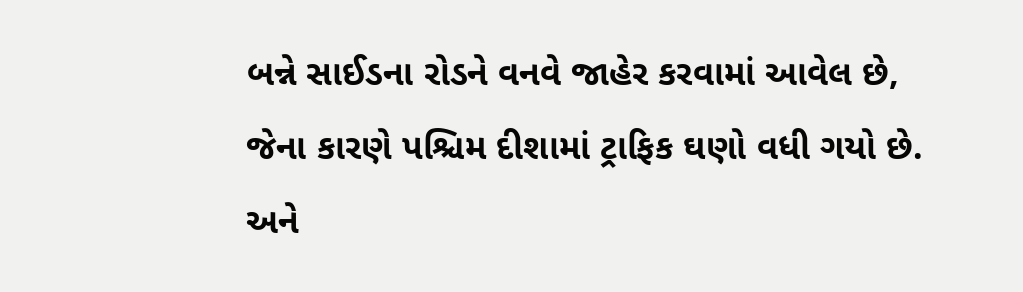બન્ને સાઈડના રોડને વનવે જાહેર કરવામાં આવેલ છે, જેના કારણે પશ્ચિમ દીશામાં ટ્રાફિક ઘણો વધી ગયો છે. અને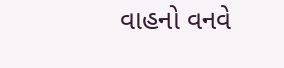વાહનો વનવે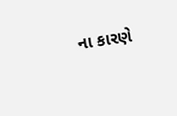ના કારણે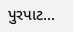પુરપાટ...